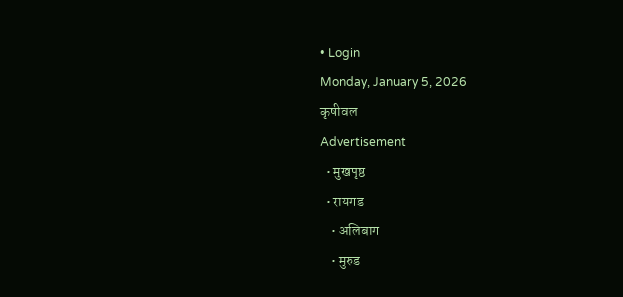• Login
Monday, January 5, 2026
कृषीवल
Advertisement
  • मुखपृष्ठ
  • रायगड
    • अलिबाग
    • मुरुड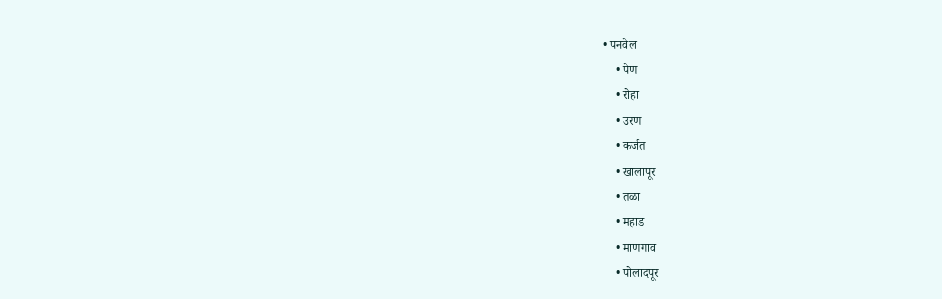• पनवेल
    • पेण
    • रोहा
    • उरण
    • कर्जत
    • खालापूर
    • तळा
    • महाड
    • माणगाव
    • पोलादपूर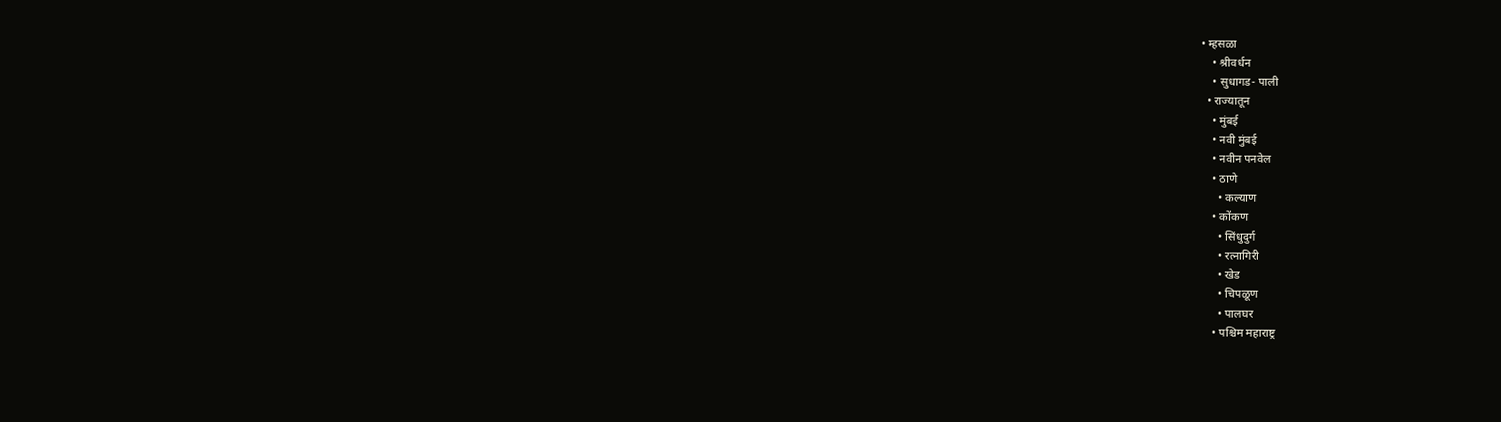• म्हसळा
    • श्रीवर्धन
    • सुधागड- पाली
  • राज्यातून
    • मुंबई
    • नवी मुंबई
    • नवीन पनवेल
    • ठाणे
      • कल्याण
    • कोंकण
      • सिंधुदुर्ग
      • रत्नागिरी
      • खेड
      • चिपळूण
      • पालघर
    • पश्चिम महाराष्ट्र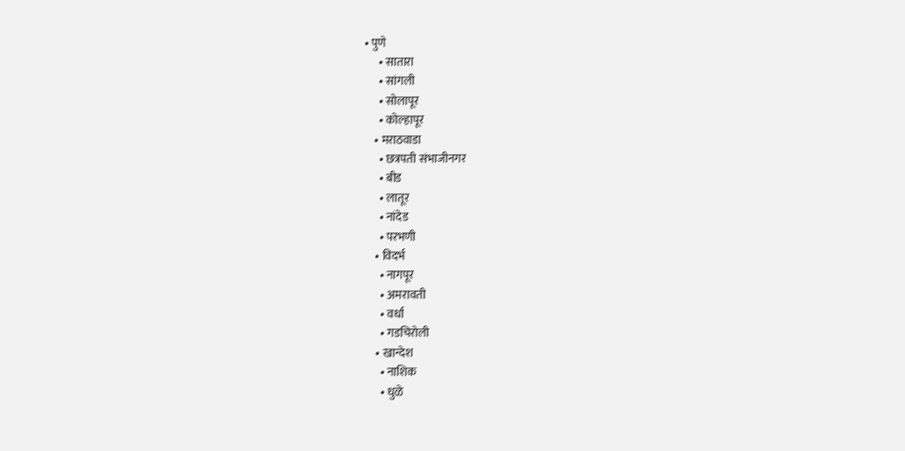• पुणे
      • सातारा
      • सांगली
      • सोलापूर
      • कोल्हापूर
    • मराठवाडा
      • छत्रपती संभाजीनगर
      • बीड
      • लातूर
      • नांदेड
      • परभणी
    • विदर्भ
      • नागपूर
      • अमरावती
      • वर्धा
      • गडचिरोली
    • खान्देश
      • नाशिक
      • धुळे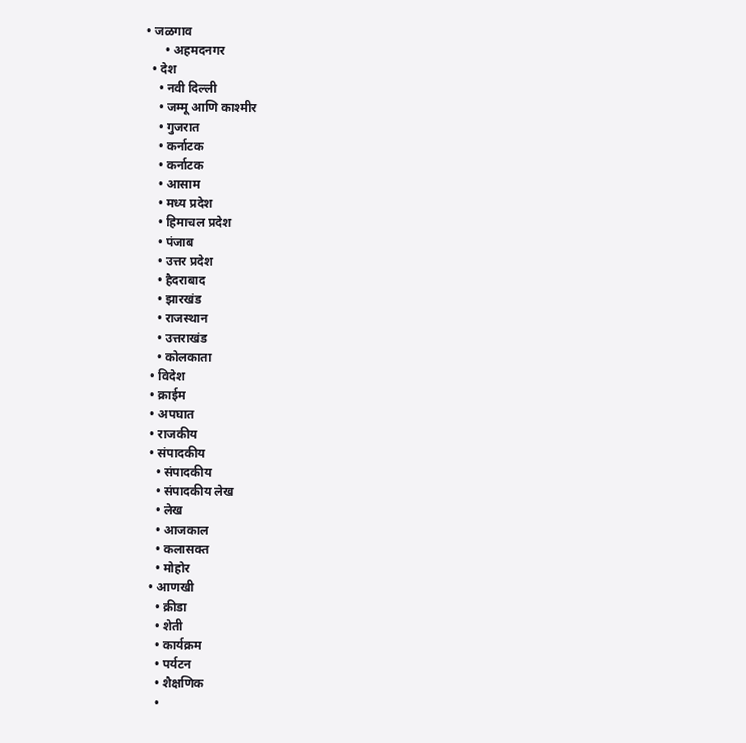• जळगाव
      • अहमदनगर
  • देश
    • नवी दिल्ली
    • जम्मू आणि काश्मीर
    • गुजरात
    • कर्नाटक
    • कर्नाटक
    • आसाम
    • मध्य प्रदेश
    • हिमाचल प्रदेश
    • पंजाब
    • उत्तर प्रदेश
    • हैदराबाद
    • झारखंड
    • राजस्थान
    • उत्तराखंड
    • कोलकाता
  • विदेश
  • क्राईम
  • अपघात
  • राजकीय
  • संपादकीय
    • संपादकीय
    • संपादकीय लेख
    • लेख
    • आजकाल
    • कलासक्त
    • मोहोर
  • आणखी
    • क्रीडा
    • शेती
    • कार्यक्रम
    • पर्यटन
    • शैक्षणिक
    •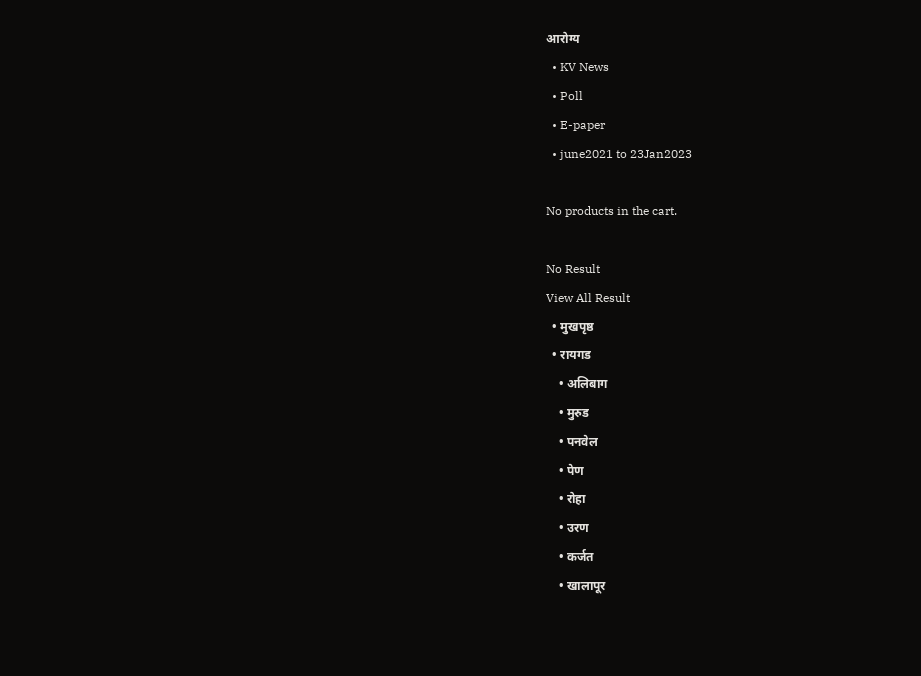आरोग्य
  • KV News
  • Poll
  • E-paper
  • june2021 to 23Jan2023

No products in the cart.

No Result
View All Result
  • मुखपृष्ठ
  • रायगड
    • अलिबाग
    • मुरुड
    • पनवेल
    • पेण
    • रोहा
    • उरण
    • कर्जत
    • खालापूर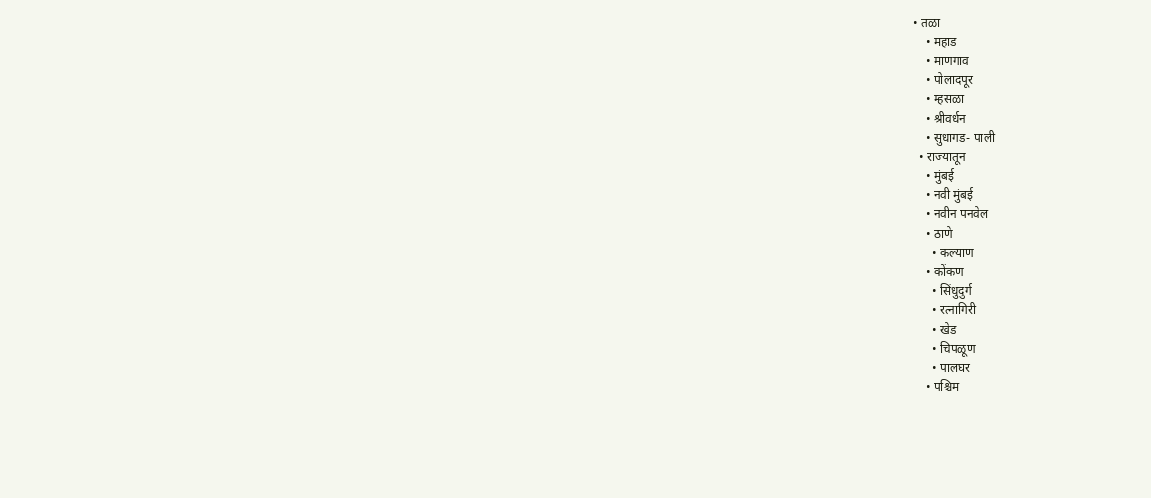• तळा
    • महाड
    • माणगाव
    • पोलादपूर
    • म्हसळा
    • श्रीवर्धन
    • सुधागड- पाली
  • राज्यातून
    • मुंबई
    • नवी मुंबई
    • नवीन पनवेल
    • ठाणे
      • कल्याण
    • कोंकण
      • सिंधुदुर्ग
      • रत्नागिरी
      • खेड
      • चिपळूण
      • पालघर
    • पश्चिम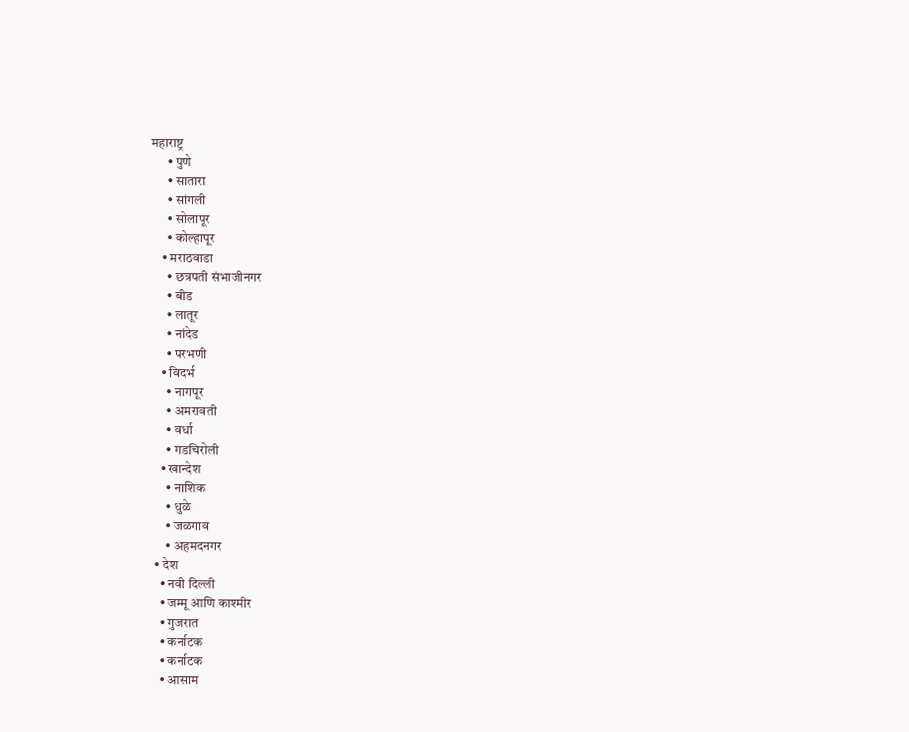महाराष्ट्र
      • पुणे
      • सातारा
      • सांगली
      • सोलापूर
      • कोल्हापूर
    • मराठवाडा
      • छत्रपती संभाजीनगर
      • बीड
      • लातूर
      • नांदेड
      • परभणी
    • विदर्भ
      • नागपूर
      • अमरावती
      • वर्धा
      • गडचिरोली
    • खान्देश
      • नाशिक
      • धुळे
      • जळगाव
      • अहमदनगर
  • देश
    • नवी दिल्ली
    • जम्मू आणि काश्मीर
    • गुजरात
    • कर्नाटक
    • कर्नाटक
    • आसाम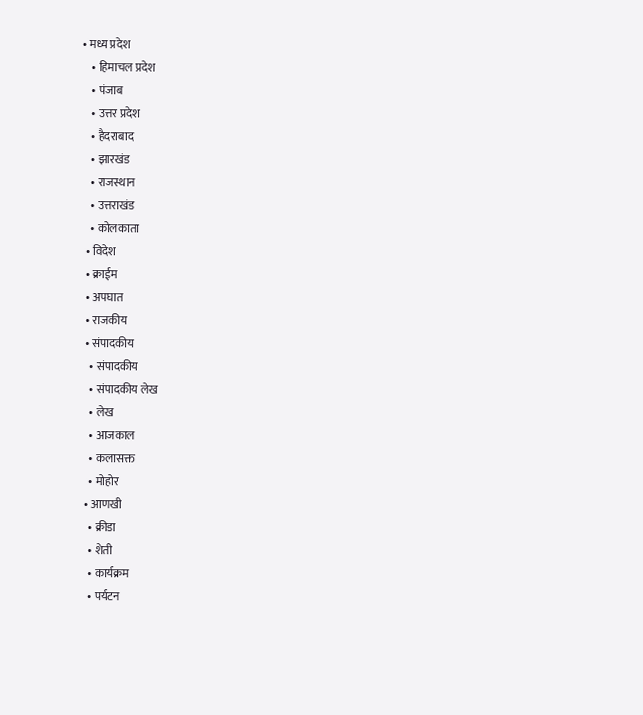• मध्य प्रदेश
    • हिमाचल प्रदेश
    • पंजाब
    • उत्तर प्रदेश
    • हैदराबाद
    • झारखंड
    • राजस्थान
    • उत्तराखंड
    • कोलकाता
  • विदेश
  • क्राईम
  • अपघात
  • राजकीय
  • संपादकीय
    • संपादकीय
    • संपादकीय लेख
    • लेख
    • आजकाल
    • कलासक्त
    • मोहोर
  • आणखी
    • क्रीडा
    • शेती
    • कार्यक्रम
    • पर्यटन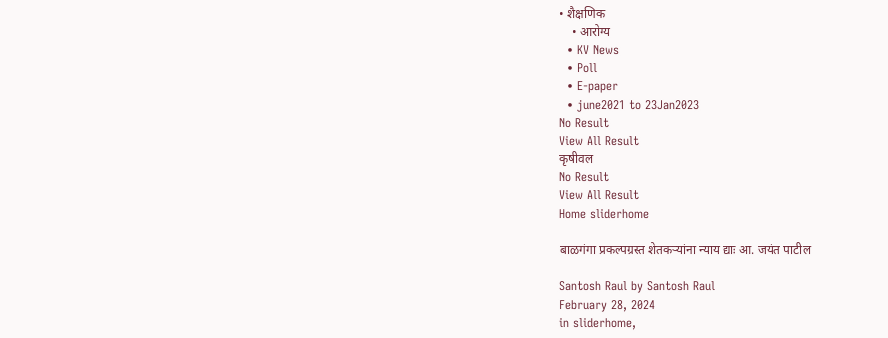• शैक्षणिक
    • आरोग्य
  • KV News
  • Poll
  • E-paper
  • june2021 to 23Jan2023
No Result
View All Result
कृषीवल
No Result
View All Result
Home sliderhome

बाळगंगा प्रकल्पग्रस्त शेतकऱ्यांना न्याय द्याः आ. जयंत पाटील

Santosh Raul by Santosh Raul
February 28, 2024
in sliderhome,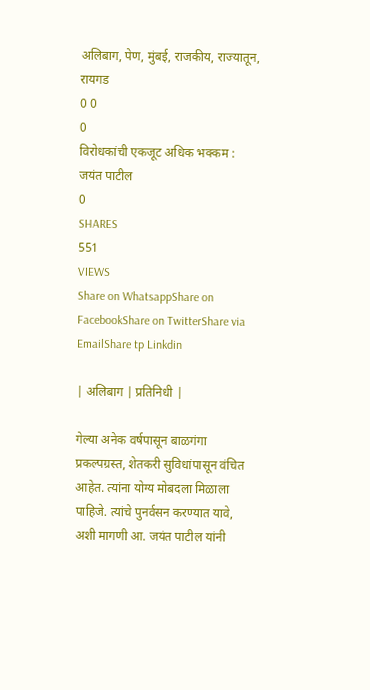अलिबाग, पेण, मुंबई, राजकीय, राज्यातून, रायगड
0 0
0
विरोधकांची एकजूट अधिक भक्कम : जयंत पाटील
0
SHARES
551
VIEWS
Share on WhatsappShare on FacebookShare on TwitterShare via EmailShare tp Linkdin

| अलिबाग | प्रतिनिधी |

गेल्या अनेक वर्षपासून बाळगंगा प्रकल्पग्रस्त, शेतकरी सुविधांपासून वंचित आहेत. त्यांना योग्य मोबदला मिळाला पाहिजे. त्यांचे पुनर्वसन करण्यात यावे, अशी मागणी आ. जयंत पाटील यांनी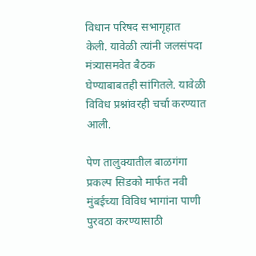विधान परिषद सभागृहात केली. यावेळी त्यांनी जलसंपदा मंत्र्यासमवेत बैठक घेण्याबाबतही सांगितले. यावेळी विविध प्रश्नांवरही चर्चा करण्यात आली.

पेण तालुक्यातील बाळगंगा प्रकल्प सिडको मार्फत नवी मुंबईच्या विविध भागांना पाणी पुरवठा करण्यासाठी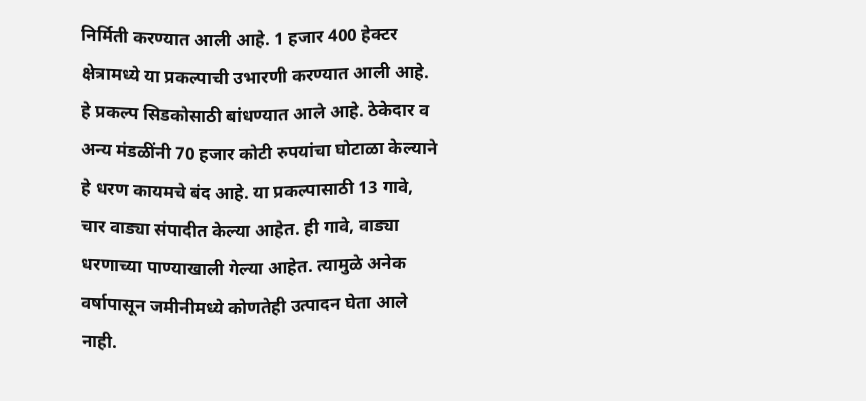निर्मिती करण्यात आली आहे. 1 हजार 400 हेक्टर क्षेत्रामध्ये या प्रकल्पाची उभारणी करण्यात आली आहे. हे प्रकल्प सिडकोसाठी बांधण्यात आले आहे. ठेकेदार व अन्य मंडळींनी 70 हजार कोटी रुपयांचा घोटाळा केल्याने हे धरण कायमचे बंद आहे. या प्रकल्पासाठी 13 गावे, चार वाड्या संपादीत केल्या आहेत. ही गावे, वाड्या धरणाच्या पाण्याखाली गेल्या आहेत. त्यामुळे अनेक वर्षापासून जमीनीमध्ये कोणतेही उत्पादन घेता आले नाही.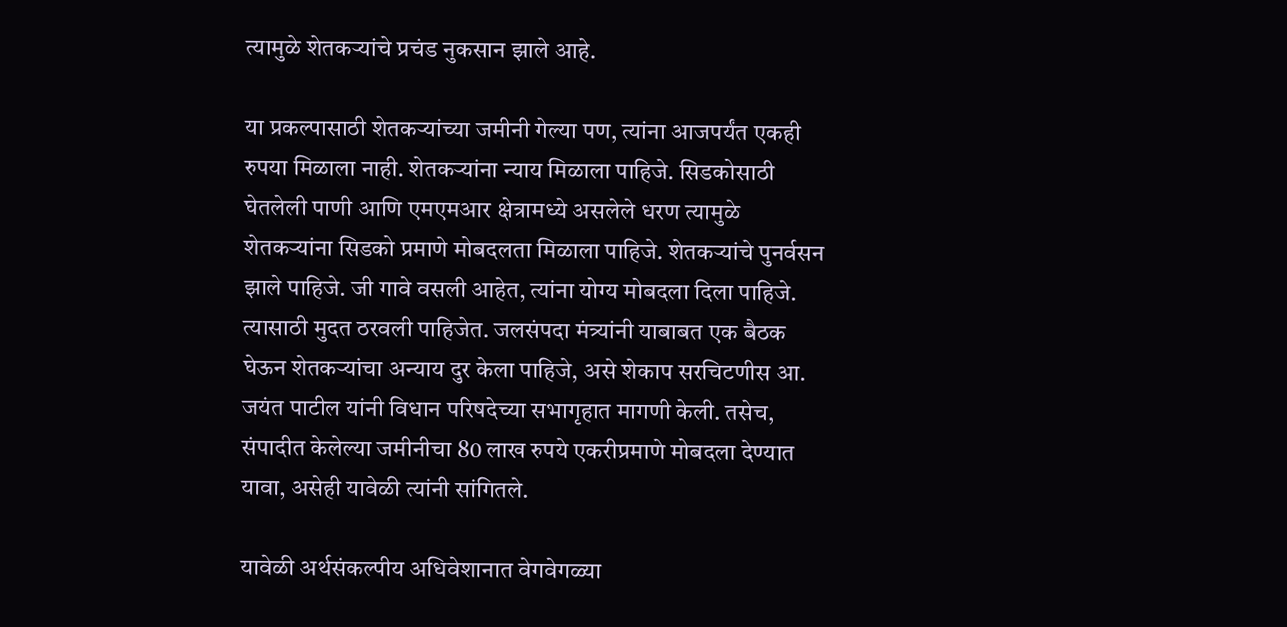त्यामुळे शेतकऱ्यांचे प्रचंड नुकसान झाले आहे.

या प्रकल्पासाठी शेतकऱ्यांच्या जमीनी गेल्या पण, त्यांना आजपर्यंत एकही रुपया मिळाला नाही. शेतकऱ्यांना न्याय मिळाला पाहिजे. सिडकोसाठी घेतलेली पाणी आणि एमएमआर क्षेत्रामध्ये असलेले धरण त्यामुळे शेतकऱ्यांना सिडको प्रमाणे मोबदलता मिळाला पाहिजे. शेतकऱ्यांचे पुनर्वसन झाले पाहिजे. जी गावे वसली आहेत, त्यांना योग्य मोबदला दिला पाहिजे. त्यासाठी मुदत ठरवली पाहिजेत. जलसंपदा मंत्र्यांनी याबाबत एक बैठक घेऊन शेतकऱ्यांचा अन्याय दुर केला पाहिजे, असे शेकाप सरचिटणीस आ. जयंत पाटील यांनी विधान परिषदेच्या सभागृहात मागणी केली. तसेच, संपादीत केलेल्या जमीनीचा 80 लाख रुपये एकरीप्रमाणे मोबदला देण्यात यावा, असेही यावेळी त्यांनी सांगितले.

यावेळी अर्थसंकल्पीय अधिवेशानात वेगवेगळ्या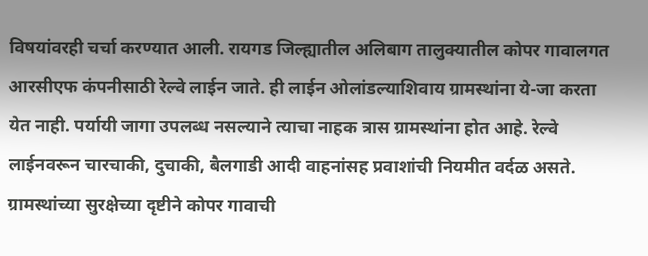विषयांवरही चर्चा करण्यात आली. रायगड जिल्ह्यातील अलिबाग तालुक्यातील कोपर गावालगत आरसीएफ कंपनीसाठी रेल्वे लाईन जाते. ही लाईन ओलांडल्याशिवाय ग्रामस्थांना ये-जा करता येत नाही. पर्यायी जागा उपलब्ध नसल्याने त्याचा नाहक त्रास ग्रामस्थांना होत आहे. रेल्वे लाईनवरून चारचाकी, दुचाकी, बैलगाडी आदी वाहनांसह प्रवाशांची नियमीत वर्दळ असते. ग्रामस्थांच्या सुरक्षेच्या दृष्टीने कोपर गावाची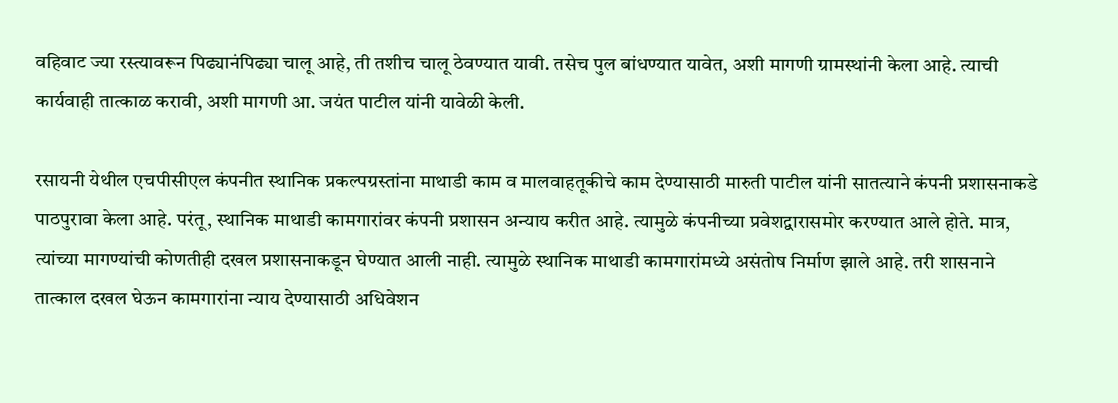वहिवाट ज्या रस्त्यावरून पिढ्यानंपिढ्या चालू आहे, ती तशीच चालू ठेवण्यात यावी. तसेच पुल बांधण्यात यावेत, अशी मागणी ग्रामस्थांनी केला आहे. त्याची कार्यवाही तात्काळ करावी, अशी मागणी आ. जयंत पाटील यांनी यावेळी केली.

रसायनी येथील एचपीसीएल कंपनीत स्थानिक प्रकल्पग्रस्तांना माथाडी काम व मालवाहतूकीचे काम देण्यासाठी मारुती पाटील यांनी सातत्याने कंपनी प्रशासनाकडे पाठपुरावा केला आहे. परंतू, स्थानिक माथाडी कामगारांवर कंपनी प्रशासन अन्याय करीत आहे. त्यामुळे कंपनीच्या प्रवेशद्वारासमोर करण्यात आले होते. मात्र, त्यांच्या मागण्यांची कोणतीही दखल प्रशासनाकडून घेण्यात आली नाही. त्यामुळे स्थानिक माथाडी कामगारांमध्ये असंतोष निर्माण झाले आहे. तरी शासनाने तात्काल दखल घेऊन कामगारांना न्याय देण्यासाठी अधिवेशन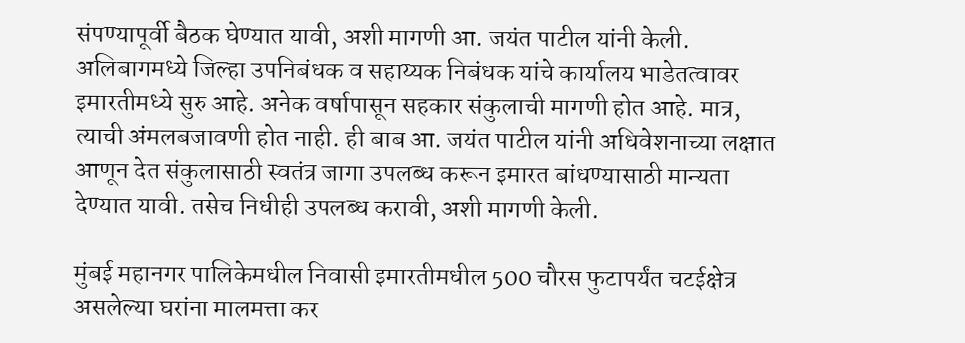संपण्यापूर्वी बैठक घेण्यात यावी, अशी मागणी आ. जयंत पाटील यांनी केली. अलिबागमध्ये जिल्हा उपनिबंधक व सहाय्यक निबंधक यांचे कार्यालय भाडेतत्वावर इमारतीमध्ये सुरु आहे. अनेक वर्षापासून सहकार संकुलाची मागणी होत आहे. मात्र, त्याची अंमलबजावणी होत नाही. ही बाब आ. जयंत पाटील यांनी अधिवेशनाच्या लक्षात आणून देत संकुलासाठी स्वतंत्र जागा उपलब्ध करून इमारत बांधण्यासाठी मान्यता देण्यात यावी. तसेच निधीही उपलब्ध करावी, अशी मागणी केली.

मुंबई महानगर पालिकेमधील निवासी इमारतीमधील 500 चौरस फुटापर्यंत चटईक्षेत्र असलेल्या घरांना मालमत्ता कर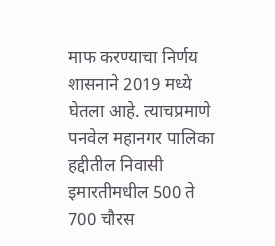माफ करण्याचा निर्णय शासनाने 2019 मध्ये घेतला आहे. त्याचप्रमाणे पनवेल महानगर पालिका हद्दीतील निवासी इमारतीमधील 500 ते 700 चौरस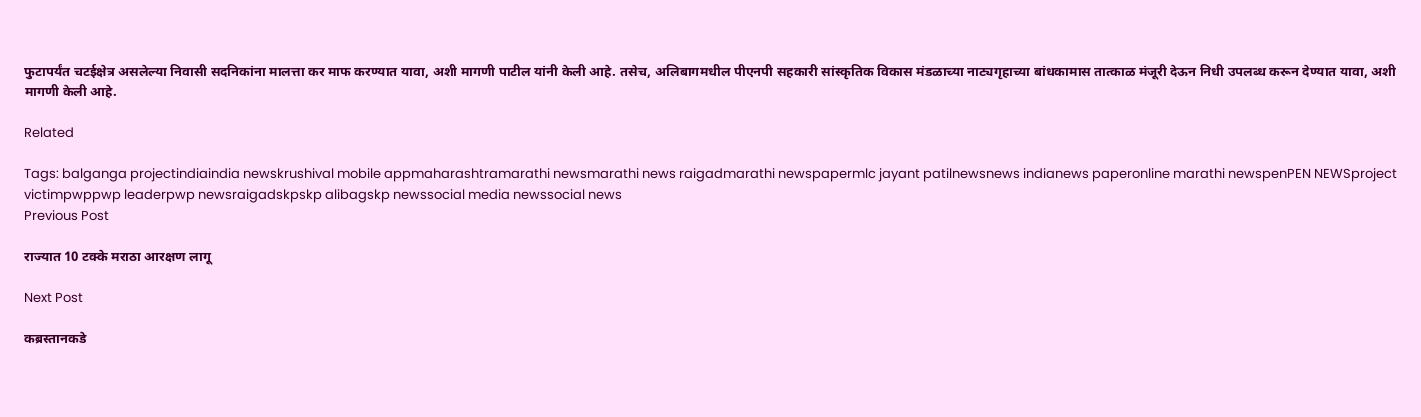फुटापर्यंत चटईक्षेत्र असलेल्या निवासी सदनिकांना मालत्ता कर माफ करण्यात यावा, अशी मागणी पाटील यांनी केली आहे. तसेच, अलिबागमधील पीएनपी सहकारी सांस्कृतिक विकास मंडळाच्या नाट्यगृहाच्या बांधकामास तात्काळ मंजूरी देऊन निधी उपलब्ध करून देण्यात यावा, अशी मागणी केली आहे.

Related

Tags: balganga projectindiaindia newskrushival mobile appmaharashtramarathi newsmarathi news raigadmarathi newspapermlc jayant patilnewsnews indianews paperonline marathi newspenPEN NEWSproject victimpwppwp leaderpwp newsraigadskpskp alibagskp newssocial media newssocial news
Previous Post

राज्यात 10 टक्के मराठा आरक्षण लागू

Next Post

कब्रस्तानकडे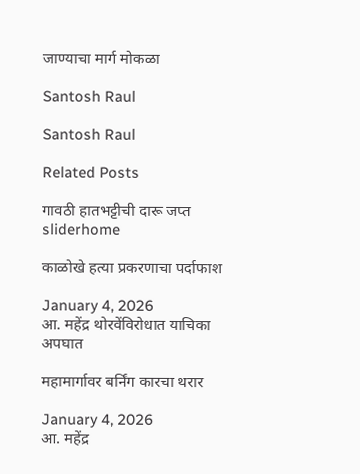जाण्याचा मार्ग मोकळा

Santosh Raul

Santosh Raul

Related Posts

गावठी हातभट्टीची दारू जप्त
sliderhome

काळोखे हत्या प्रकरणाचा पर्दाफाश

January 4, 2026
आ. महेंद्र थोरवेंविरोधात याचिका
अपघात

महामार्गावर बर्निंग कारचा थरार

January 4, 2026
आ. महेंद्र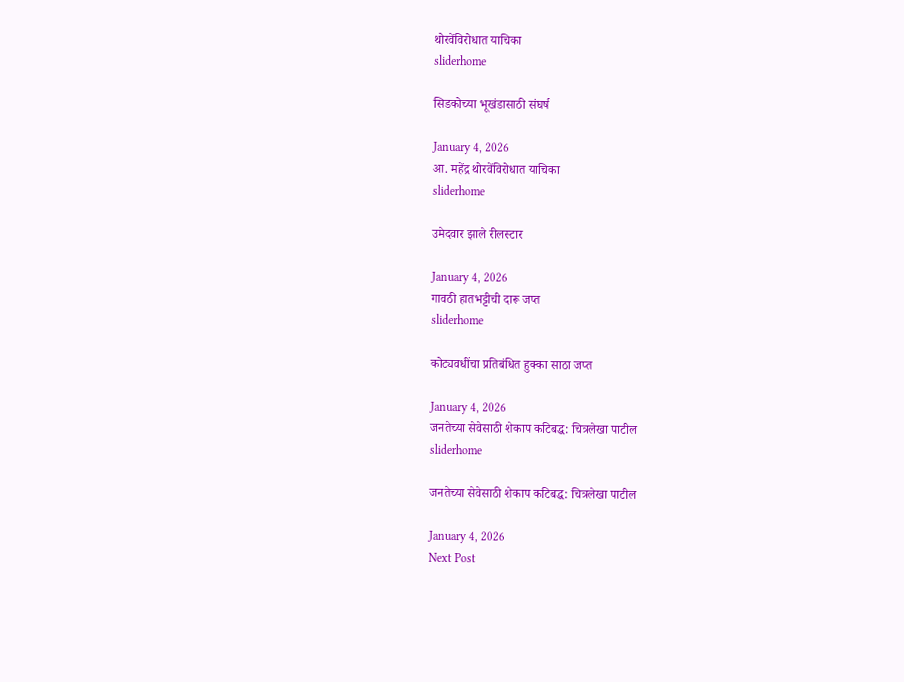थोरवेंविरोधात याचिका
sliderhome

सिडकोच्या भूखंडासाठी संघर्ष

January 4, 2026
आ. महेंद्र थोरवेंविरोधात याचिका
sliderhome

उमेदवार झाले रीलस्टार

January 4, 2026
गावठी हातभट्टीची दारू जप्त
sliderhome

कोट्यवधींचा प्रतिबंधित हुक्का साठा जप्त

January 4, 2026
जनतेच्या सेवेसाठी शेकाप कटिबद्ध: चित्रलेखा पाटील
sliderhome

जनतेच्या सेवेसाठी शेकाप कटिबद्ध: चित्रलेखा पाटील

January 4, 2026
Next Post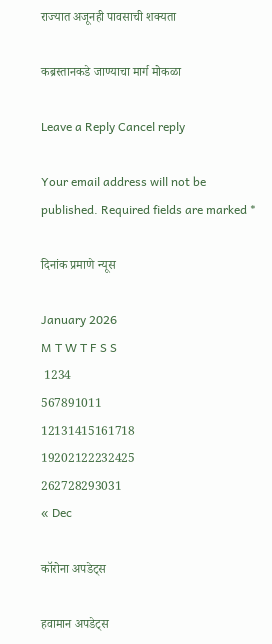राज्यात अजूनही पावसाची शक्यता

कब्रस्तानकडे जाण्याचा मार्ग मोकळा

Leave a Reply Cancel reply

Your email address will not be published. Required fields are marked *

दिनांक प्रमाणे न्यूस

January 2026
M T W T F S S
 1234
567891011
12131415161718
19202122232425
262728293031
« Dec

कॉरोना अपडेट्स

हवामान अपडेट्स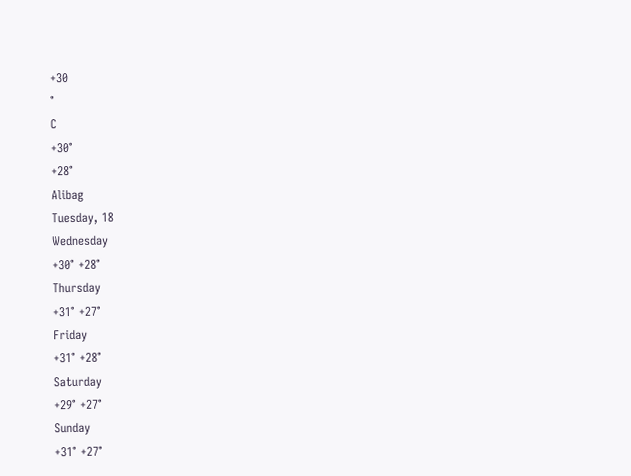+30
°
C
+30°
+28°
Alibag
Tuesday, 18
Wednesday
+30° +28°
Thursday
+31° +27°
Friday
+31° +28°
Saturday
+29° +27°
Sunday
+31° +27°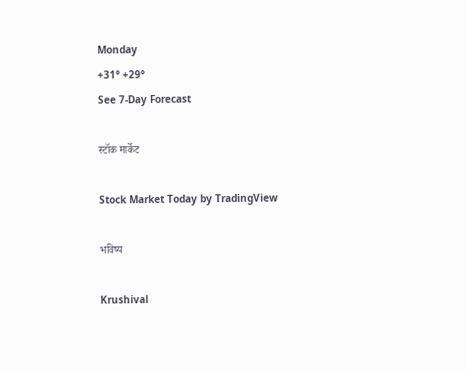Monday
+31° +29°
See 7-Day Forecast

स्टॉक मार्केट

Stock Market Today by TradingView

भविष्य

Krushival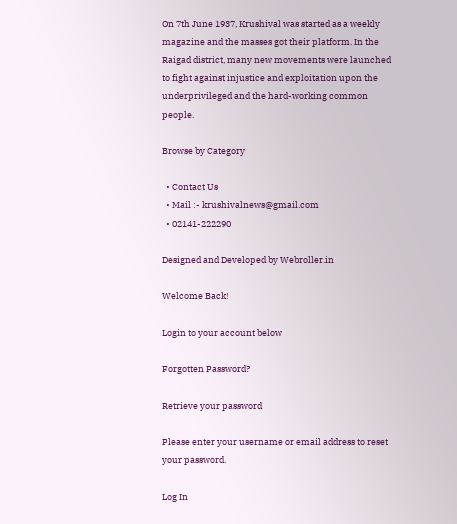On 7th June 1937, Krushival was started as a weekly magazine and the masses got their platform. In the Raigad district, many new movements were launched to fight against injustice and exploitation upon the underprivileged and the hard-working common people.

Browse by Category

  • Contact Us
  • Mail :- krushivalnews@gmail.com
  • 02141-222290

Designed and Developed by Webroller.in

Welcome Back!

Login to your account below

Forgotten Password?

Retrieve your password

Please enter your username or email address to reset your password.

Log In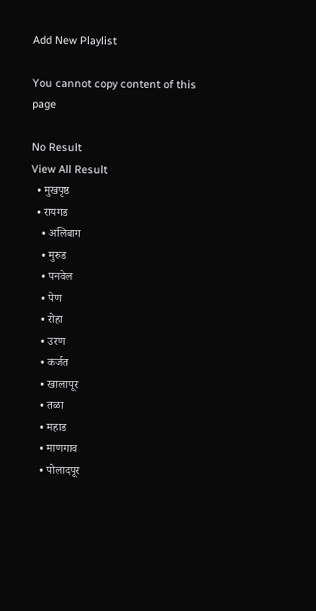Add New Playlist

You cannot copy content of this page

No Result
View All Result
  • मुखपृष्ठ
  • रायगड
    • अलिबाग
    • मुरुड
    • पनवेल
    • पेण
    • रोहा
    • उरण
    • कर्जत
    • खालापूर
    • तळा
    • महाड
    • माणगाव
    • पोलादपूर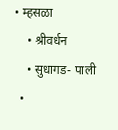• म्हसळा
    • श्रीवर्धन
    • सुधागड- पाली
  •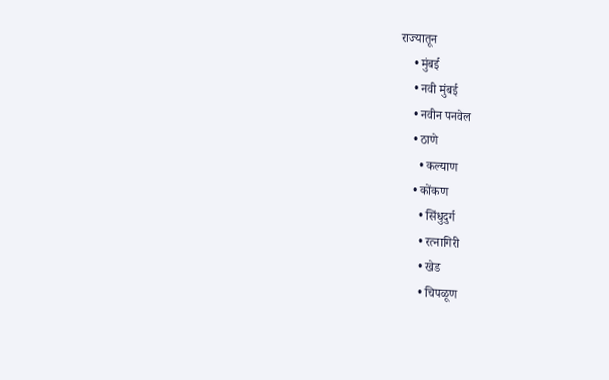राज्यातून
    • मुंबई
    • नवी मुंबई
    • नवीन पनवेल
    • ठाणे
      • कल्याण
    • कोंकण
      • सिंधुदुर्ग
      • रत्नागिरी
      • खेड
      • चिपळूण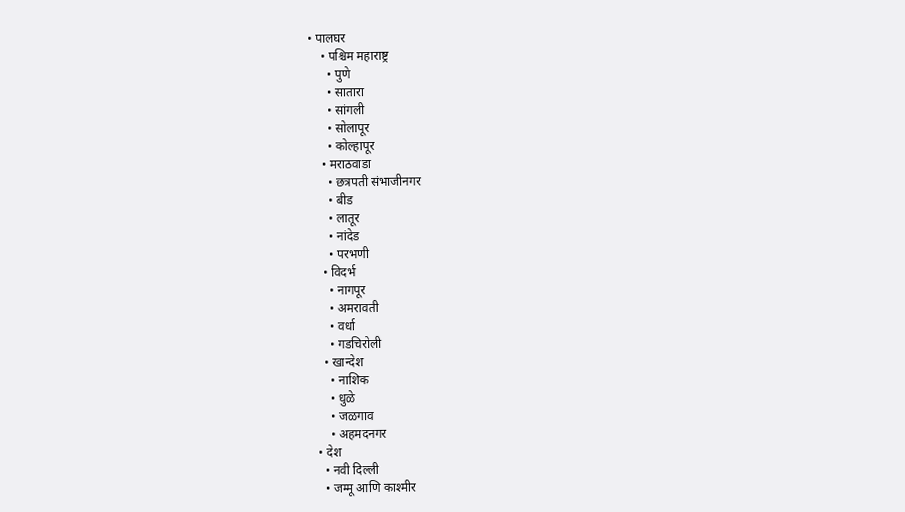• पालघर
    • पश्चिम महाराष्ट्र
      • पुणे
      • सातारा
      • सांगली
      • सोलापूर
      • कोल्हापूर
    • मराठवाडा
      • छत्रपती संभाजीनगर
      • बीड
      • लातूर
      • नांदेड
      • परभणी
    • विदर्भ
      • नागपूर
      • अमरावती
      • वर्धा
      • गडचिरोली
    • खान्देश
      • नाशिक
      • धुळे
      • जळगाव
      • अहमदनगर
  • देश
    • नवी दिल्ली
    • जम्मू आणि काश्मीर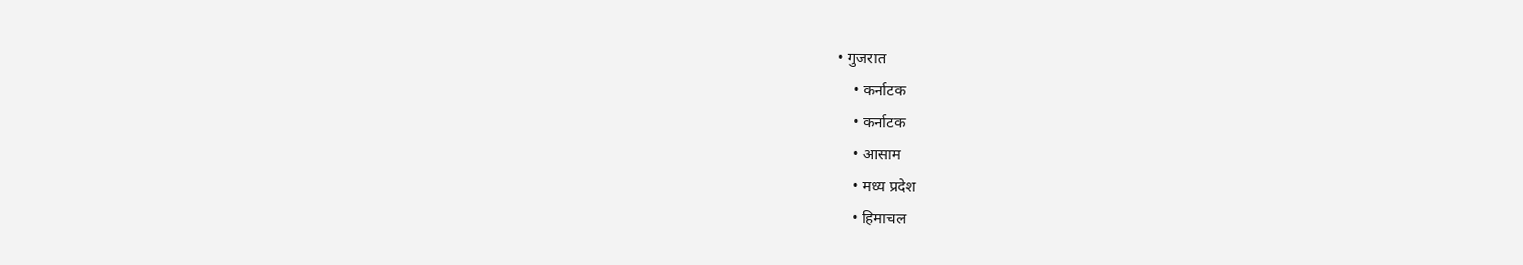• गुजरात
    • कर्नाटक
    • कर्नाटक
    • आसाम
    • मध्य प्रदेश
    • हिमाचल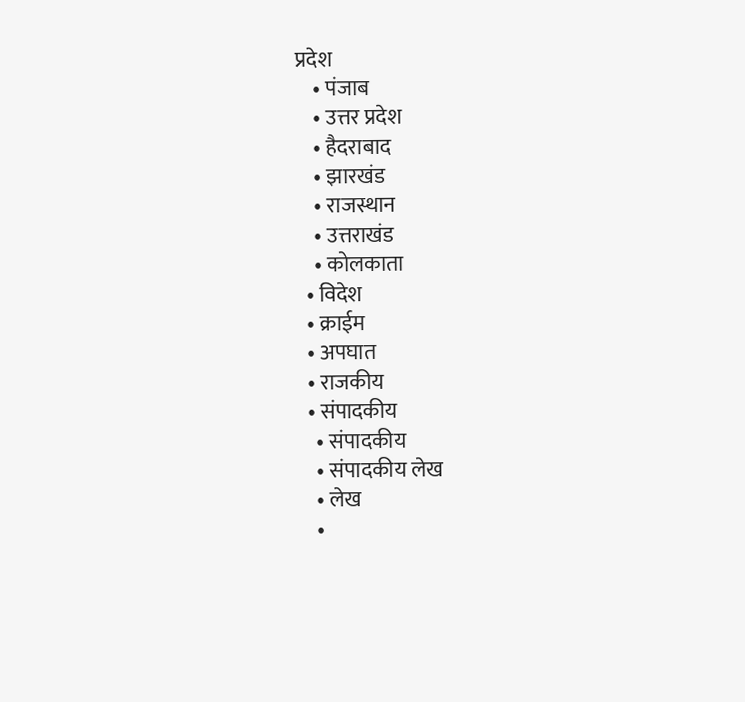प्रदेश
    • पंजाब
    • उत्तर प्रदेश
    • हैदराबाद
    • झारखंड
    • राजस्थान
    • उत्तराखंड
    • कोलकाता
  • विदेश
  • क्राईम
  • अपघात
  • राजकीय
  • संपादकीय
    • संपादकीय
    • संपादकीय लेख
    • लेख
    •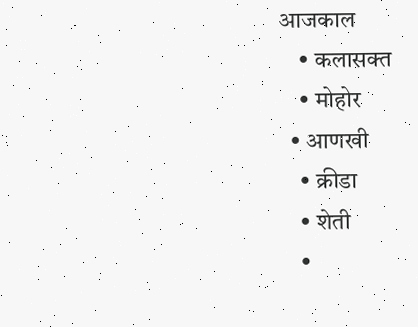आजकाल
    • कलासक्त
    • मोहोर
  • आणखी
    • क्रीडा
    • शेती
    •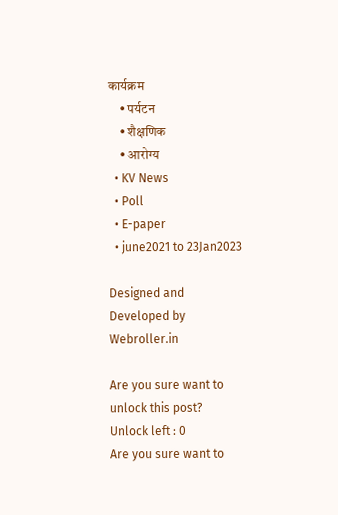कार्यक्रम
    • पर्यटन
    • शैक्षणिक
    • आरोग्य
  • KV News
  • Poll
  • E-paper
  • june2021 to 23Jan2023

Designed and Developed by Webroller.in

Are you sure want to unlock this post?
Unlock left : 0
Are you sure want to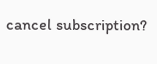cancel subscription?